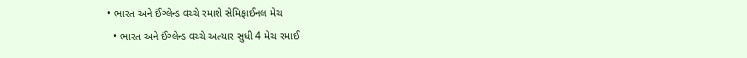• ભારત અને ઈંગ્લેન્ડ વચ્ચે રમાશે સેમિફાઈનલ મેચ
  • ભારત અને ઈંગ્લેન્ડ વચ્ચે અત્યાર સુધી 4 મેચ રમાઈ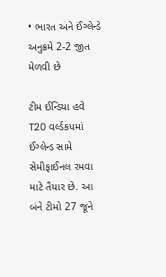• ભારત અને ઈંગ્લેન્ડે અનુક્રમે 2-2 જીત મેળવી છે

ટીમ ઈન્ડિયા હવે T20 વર્લ્ડકપમાં ઈંગ્લેન્ડ સામે સેમીફાઈનલ રમવા માટે તૈયાર છે. આ બંને ટીમો 27 જૂને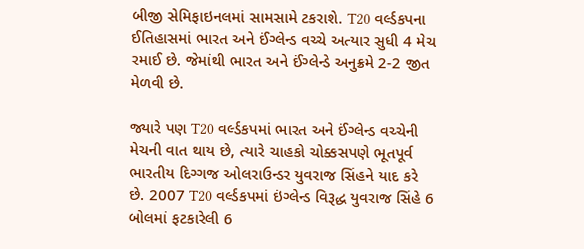બીજી સેમિફાઇનલમાં સામસામે ટકરાશે. T20 વર્લ્ડકપના ઈતિહાસમાં ભારત અને ઈંગ્લેન્ડ વચ્ચે અત્યાર સુધી 4 મેચ રમાઈ છે. જેમાંથી ભારત અને ઈંગ્લેન્ડે અનુક્રમે 2-2 જીત મેળવી છે.

જ્યારે પણ T20 વર્લ્ડકપમાં ભારત અને ઈંગ્લેન્ડ વચ્ચેની મેચની વાત થાય છે, ત્યારે ચાહકો ચોક્કસપણે ભૂતપૂર્વ ભારતીય દિગ્ગજ ઓલરાઉન્ડર યુવરાજ સિંહને યાદ કરે છે. 2007 T20 વર્લ્ડકપમાં ઇંગ્લેન્ડ વિરૂદ્ધ યુવરાજ સિંહે 6 બોલમાં ફટકારેલી 6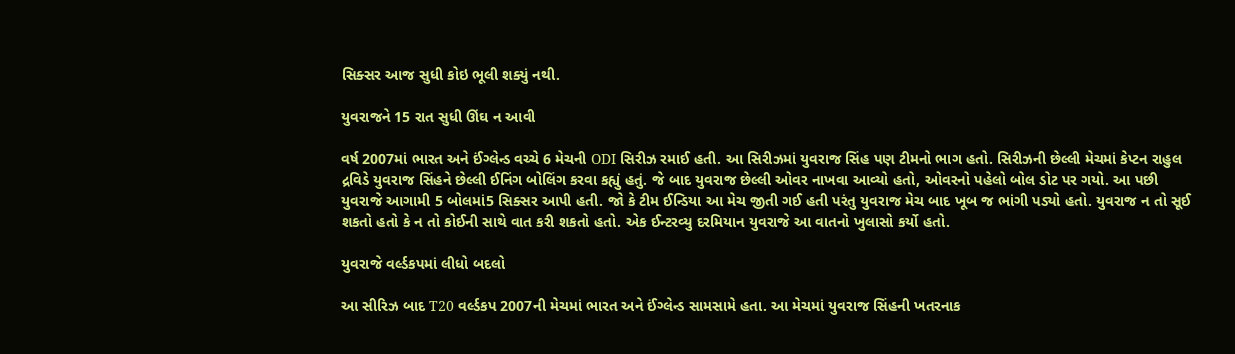સિક્સર આજ સુધી કોઇ ભૂલી શક્યું નથી.

યુવરાજને 15 રાત સુધી ઊંઘ ન આવી

વર્ષ 2007માં ભારત અને ઈંગ્લેન્ડ વચ્ચે 6 મેચની ODI સિરીઝ રમાઈ હતી. આ સિરીઝમાં યુવરાજ સિંહ પણ ટીમનો ભાગ હતો. સિરીઝની છેલ્લી મેચમાં કેપ્ટન રાહુલ દ્રવિડે યુવરાજ સિંહને છેલ્લી ઈનિંગ બોલિંગ કરવા કહ્યું હતું. જે બાદ યુવરાજ છેલ્લી ઓવર નાખવા આવ્યો હતો, ઓવરનો પહેલો બોલ ડોટ પર ગયો. આ પછી યુવરાજે આગામી 5 બોલમાં5 સિક્સર આપી હતી. જો કે ટીમ ઈન્ડિયા આ મેચ જીતી ગઈ હતી પરંતુ યુવરાજ મેચ બાદ ખૂબ જ ભાંગી પડ્યો હતો. યુવરાજ ન તો સૂઈ શકતો હતો કે ન તો કોઈની સાથે વાત કરી શકતો હતો. એક ઈન્ટરવ્યુ દરમિયાન યુવરાજે આ વાતનો ખુલાસો કર્યો હતો.

યુવરાજે વર્લ્ડકપમાં લીધો બદલો

આ સીરિઝ બાદ T20 વર્લ્ડકપ 2007ની મેચમાં ભારત અને ઈંગ્લેન્ડ સામસામે હતા. આ મેચમાં યુવરાજ સિંહની ખતરનાક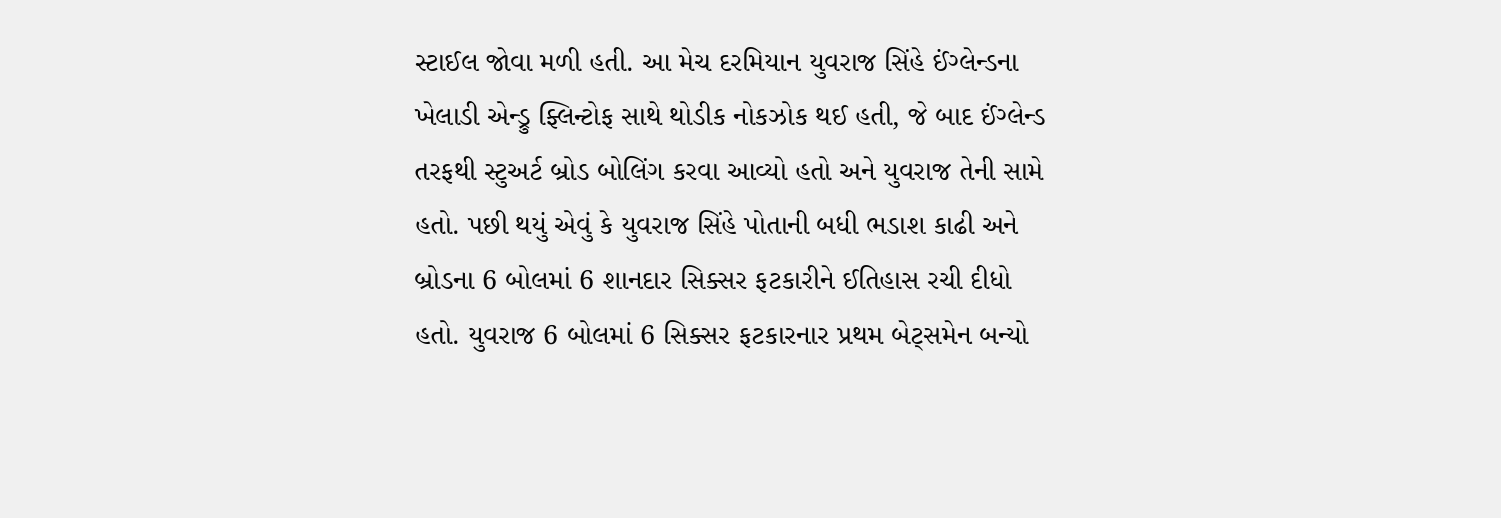સ્ટાઈલ જોવા મળી હતી. આ મેચ દરમિયાન યુવરાજ સિંહે ઈંગ્લેન્ડના ખેલાડી એન્ડ્રુ ફ્લિન્ટોફ સાથે થોડીક નોકઝોક થઈ હતી, જે બાદ ઈંગ્લેન્ડ તરફથી સ્ટુઅર્ટ બ્રોડ બોલિંગ કરવા આવ્યો હતો અને યુવરાજ તેની સામે હતો. પછી થયું એવું કે યુવરાજ સિંહે પોતાની બધી ભડાશ કાઢી અને બ્રોડના 6 બોલમાં 6 શાનદાર સિક્સર ફટકારીને ઈતિહાસ રચી દીધો હતો. યુવરાજ 6 બોલમાં 6 સિક્સર ફટકારનાર પ્રથમ બેટ્સમેન બન્યો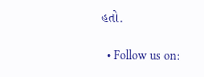હતો.

  • Follow us on: